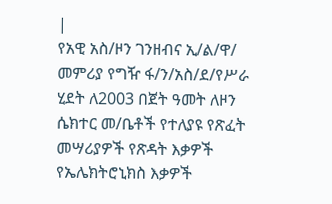|
የአዊ አስ/ዞን ገንዘብና ኢ/ል/ዋ/ መምሪያ የግዥ ፋ/ን/አስ/ደ/የሥራ ሂደት ለ2003 በጀት ዓመት ለዞን ሴክተር መ/ቤቶች የተለያዩ የጽፈት መሣሪያዎች የጽዳት እቃዎች የኤሌክትሮኒክስ እቃዎች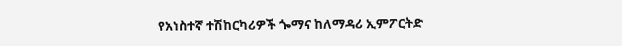የአነስተኛ ተሽከርካሪዎች ጐማና ከለማዳሪ ኢምፖርትድ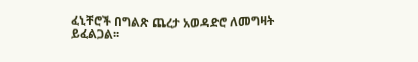ፈኒቸሮች በግልጽ ጨረታ አወዳድሮ ለመግዛት ይፈልጋል፡፡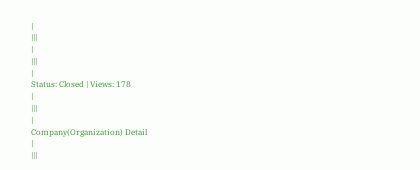|
|||
|
|||
|
Status: Closed | Views: 178
|
|||
|
Company(Organization) Detail
|
|||